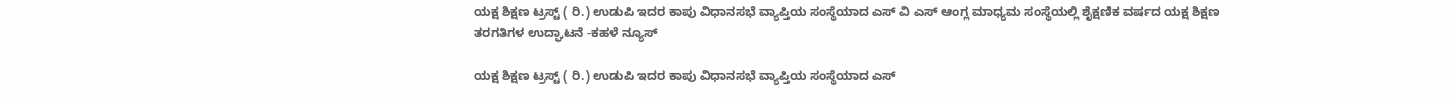ಯಕ್ಷ ಶಿಕ್ಷಣ ಟ್ರಸ್ಟ್ ( ರಿ.) ಉಡುಪಿ ಇದರ ಕಾಪು ವಿಧಾನಸಭೆ ವ್ಯಾಪ್ತಿಯ ಸಂಸ್ಥೆಯಾದ ಎಸ್ ವಿ ಎಸ್ ಆಂಗ್ಲ ಮಾಧ್ಯಮ ಸಂಸ್ಥೆಯಲ್ಲಿ ಶೈಕ್ಷಣಿಕ ವರ್ಷದ ಯಕ್ಷ ಶಿಕ್ಷಣ ತರಗತಿಗಳ ಉದ್ಘಾಟನೆ -ಕಹಳೆ ನ್ಯೂಸ್

ಯಕ್ಷ ಶಿಕ್ಷಣ ಟ್ರಸ್ಟ್ ( ರಿ.) ಉಡುಪಿ ಇದರ ಕಾಪು ವಿಧಾನಸಭೆ ವ್ಯಾಪ್ತಿಯ ಸಂಸ್ಥೆಯಾದ ಎಸ್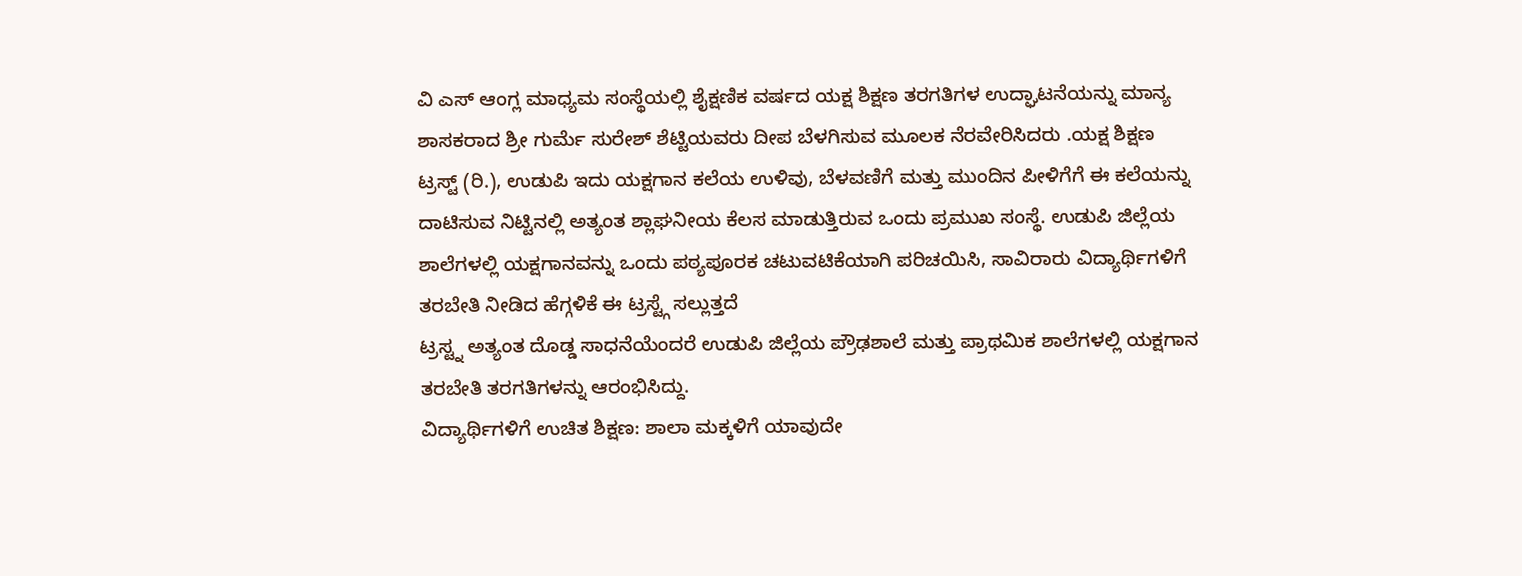ವಿ ಎಸ್ ಆಂಗ್ಲ ಮಾಧ್ಯಮ ಸಂಸ್ಥೆಯಲ್ಲಿ ಶೈಕ್ಷಣಿಕ ವರ್ಷದ ಯಕ್ಷ ಶಿಕ್ಷಣ ತರಗತಿಗಳ ಉದ್ಘಾಟನೆಯನ್ನು ಮಾನ್ಯ ಶಾಸಕರಾದ ಶ್ರೀ ಗುರ್ಮೆ ಸುರೇಶ್ ಶೆಟ್ಟಿಯವರು ದೀಪ ಬೆಳಗಿಸುವ ಮೂಲಕ ನೆರವೇರಿಸಿದರು .ಯಕ್ಷ ಶಿಕ್ಷಣ ಟ್ರಸ್ಟ್ (ರಿ.), ಉಡುಪಿ ಇದು ಯಕ್ಷಗಾನ ಕಲೆಯ ಉಳಿವು, ಬೆಳವಣಿಗೆ ಮತ್ತು ಮುಂದಿನ ಪೀಳಿಗೆಗೆ ಈ ಕಲೆಯನ್ನು ದಾಟಿಸುವ ನಿಟ್ಟಿನಲ್ಲಿ ಅತ್ಯಂತ ಶ್ಲಾಘನೀಯ ಕೆಲಸ ಮಾಡುತ್ತಿರುವ ಒಂದು ಪ್ರಮುಖ ಸಂಸ್ಥೆ. ಉಡುಪಿ ಜಿಲ್ಲೆಯ ಶಾಲೆಗಳಲ್ಲಿ ಯಕ್ಷಗಾನವನ್ನು ಒಂದು ಪಠ್ಯಪೂರಕ ಚಟುವಟಿಕೆಯಾಗಿ ಪರಿಚಯಿಸಿ, ಸಾವಿರಾರು ವಿದ್ಯಾರ್ಥಿಗಳಿಗೆ ತರಬೇತಿ ನೀಡಿದ ಹೆಗ್ಗಳಿಕೆ ಈ ಟ್ರಸ್ಟ್ಗೆ ಸಲ್ಲುತ್ತದೆ
ಟ್ರಸ್ಟ್ನ ಅತ್ಯಂತ ದೊಡ್ಡ ಸಾಧನೆಯೆಂದರೆ ಉಡುಪಿ ಜಿಲ್ಲೆಯ ಪ್ರೌಢಶಾಲೆ ಮತ್ತು ಪ್ರಾಥಮಿಕ ಶಾಲೆಗಳಲ್ಲಿ ಯಕ್ಷಗಾನ ತರಬೇತಿ ತರಗತಿಗಳನ್ನು ಆರಂಭಿಸಿದ್ದು.
ವಿದ್ಯಾರ್ಥಿಗಳಿಗೆ ಉಚಿತ ಶಿಕ್ಷಣ: ಶಾಲಾ ಮಕ್ಕಳಿಗೆ ಯಾವುದೇ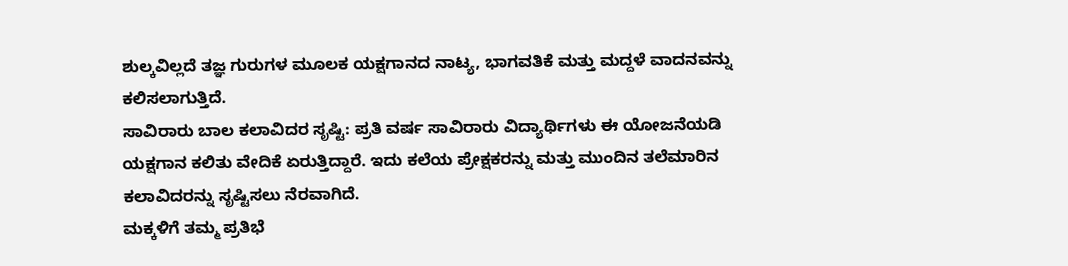ಶುಲ್ಕವಿಲ್ಲದೆ ತಜ್ಞ ಗುರುಗಳ ಮೂಲಕ ಯಕ್ಷಗಾನದ ನಾಟ್ಯ, ಭಾಗವತಿಕೆ ಮತ್ತು ಮದ್ದಳೆ ವಾದನವನ್ನು ಕಲಿಸಲಾಗುತ್ತಿದೆ.
ಸಾವಿರಾರು ಬಾಲ ಕಲಾವಿದರ ಸೃಷ್ಟಿ: ಪ್ರತಿ ವರ್ಷ ಸಾವಿರಾರು ವಿದ್ಯಾರ್ಥಿಗಳು ಈ ಯೋಜನೆಯಡಿ ಯಕ್ಷಗಾನ ಕಲಿತು ವೇದಿಕೆ ಏರುತ್ತಿದ್ದಾರೆ. ಇದು ಕಲೆಯ ಪ್ರೇಕ್ಷಕರನ್ನು ಮತ್ತು ಮುಂದಿನ ತಲೆಮಾರಿನ ಕಲಾವಿದರನ್ನು ಸೃಷ್ಟಿಸಲು ನೆರವಾಗಿದೆ.
ಮಕ್ಕಳಿಗೆ ತಮ್ಮ ಪ್ರತಿಭೆ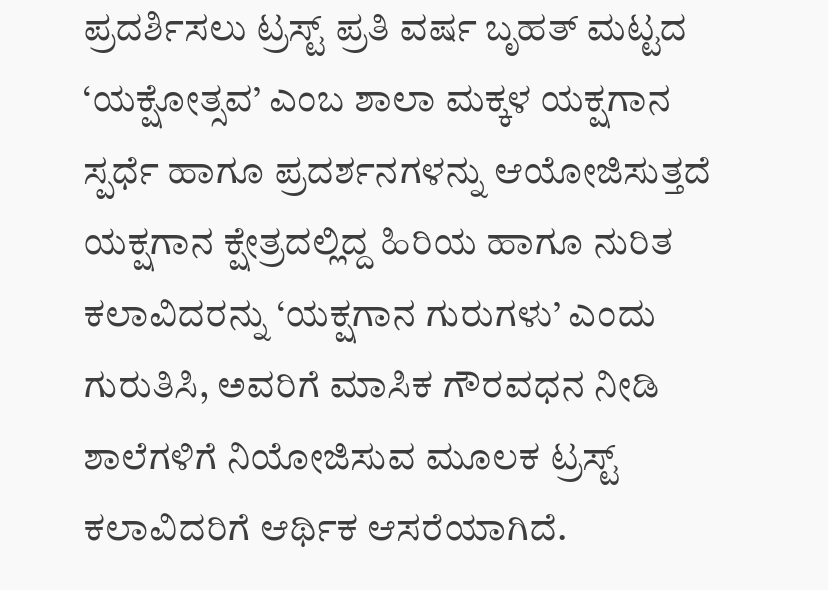ಪ್ರದರ್ಶಿಸಲು ಟ್ರಸ್ಟ್ ಪ್ರತಿ ವರ್ಷ ಬೃಹತ್ ಮಟ್ಟದ ‘ಯಕ್ಷೋತ್ಸವ’ ಎಂಬ ಶಾಲಾ ಮಕ್ಕಳ ಯಕ್ಷಗಾನ ಸ್ಪರ್ಧೆ ಹಾಗೂ ಪ್ರದರ್ಶನಗಳನ್ನು ಆಯೋಜಿಸುತ್ತದೆ
ಯಕ್ಷಗಾನ ಕ್ಷೇತ್ರದಲ್ಲಿದ್ದ ಹಿರಿಯ ಹಾಗೂ ನುರಿತ ಕಲಾವಿದರನ್ನು ‘ಯಕ್ಷಗಾನ ಗುರುಗಳು’ ಎಂದು ಗುರುತಿಸಿ, ಅವರಿಗೆ ಮಾಸಿಕ ಗೌರವಧನ ನೀಡಿ ಶಾಲೆಗಳಿಗೆ ನಿಯೋಜಿಸುವ ಮೂಲಕ ಟ್ರಸ್ಟ್ ಕಲಾವಿದರಿಗೆ ಆರ್ಥಿಕ ಆಸರೆಯಾಗಿದೆ.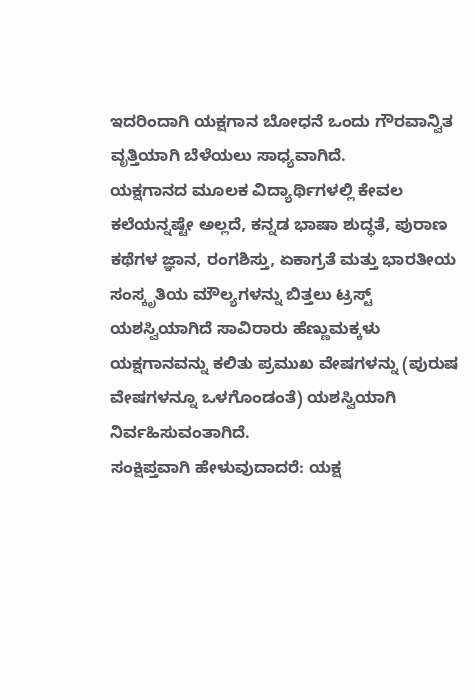ಇದರಿಂದಾಗಿ ಯಕ್ಷಗಾನ ಬೋಧನೆ ಒಂದು ಗೌರವಾನ್ವಿತ ವೃತ್ತಿಯಾಗಿ ಬೆಳೆಯಲು ಸಾಧ್ಯವಾಗಿದೆ.
ಯಕ್ಷಗಾನದ ಮೂಲಕ ವಿದ್ಯಾರ್ಥಿಗಳಲ್ಲಿ ಕೇವಲ ಕಲೆಯನ್ನಷ್ಟೇ ಅಲ್ಲದೆ, ಕನ್ನಡ ಭಾಷಾ ಶುದ್ಧತೆ, ಪುರಾಣ ಕಥೆಗಳ ಜ್ಞಾನ, ರಂಗಶಿಸ್ತು, ಏಕಾಗ್ರತೆ ಮತ್ತು ಭಾರತೀಯ ಸಂಸ್ಕೃತಿಯ ಮೌಲ್ಯಗಳನ್ನು ಬಿತ್ತಲು ಟ್ರಸ್ಟ್ ಯಶಸ್ವಿಯಾಗಿದೆ ಸಾವಿರಾರು ಹೆಣ್ಣುಮಕ್ಕಳು ಯಕ್ಷಗಾನವನ್ನು ಕಲಿತು ಪ್ರಮುಖ ವೇಷಗಳನ್ನು (ಪುರುಷ ವೇಷಗಳನ್ನೂ ಒಳಗೊಂಡಂತೆ) ಯಶಸ್ವಿಯಾಗಿ ನಿರ್ವಹಿಸುವಂತಾಗಿದೆ.
ಸಂಕ್ಷಿಪ್ತವಾಗಿ ಹೇಳುವುದಾದರೆ: ಯಕ್ಷ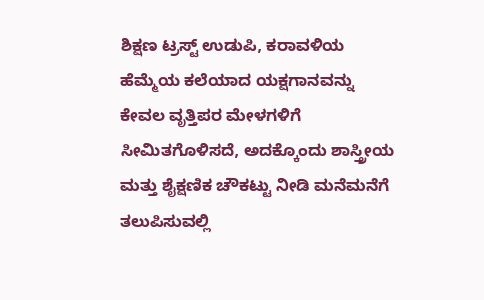ಶಿಕ್ಷಣ ಟ್ರಸ್ಟ್ ಉಡುಪಿ, ಕರಾವಳಿಯ ಹೆಮ್ಮೆಯ ಕಲೆಯಾದ ಯಕ್ಷಗಾನವನ್ನು ಕೇವಲ ವೃತ್ತಿಪರ ಮೇಳಗಳಿಗೆ ಸೀಮಿತಗೊಳಿಸದೆ, ಅದಕ್ಕೊಂದು ಶಾಸ್ತ್ರೀಯ ಮತ್ತು ಶೈಕ್ಷಣಿಕ ಚೌಕಟ್ಟು ನೀಡಿ ಮನೆಮನೆಗೆ ತಲುಪಿಸುವಲ್ಲಿ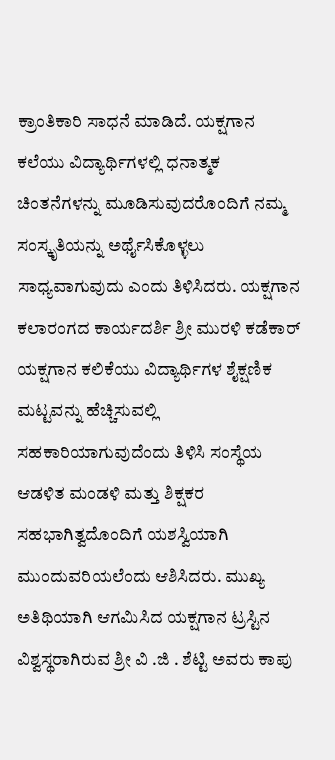ಕ್ರಾಂತಿಕಾರಿ ಸಾಧನೆ ಮಾಡಿದೆ. ಯಕ್ಷಗಾನ ಕಲೆಯು ವಿದ್ಯಾರ್ಥಿಗಳಲ್ಲಿ ಧನಾತ್ಮಕ ಚಿಂತನೆಗಳನ್ನು ಮೂಡಿಸುವುದರೊಂದಿಗೆ ನಮ್ಮ ಸಂಸ್ಕೃತಿಯನ್ನು ಅರ್ಥೈಸಿಕೊಳ್ಳಲು ಸಾಧ್ಯವಾಗುವುದು ಎಂದು ತಿಳಿಸಿದರು. ಯಕ್ಷಗಾನ ಕಲಾರಂಗದ ಕಾರ್ಯದರ್ಶಿ ಶ್ರೀ ಮುರಳಿ ಕಡೆಕಾರ್ ಯಕ್ಷಗಾನ ಕಲಿಕೆಯು ವಿದ್ಯಾರ್ಥಿಗಳ ಶೈಕ್ಷಣಿಕ ಮಟ್ಟವನ್ನು ಹೆಚ್ಚಿಸುವಲ್ಲಿ ಸಹಕಾರಿಯಾಗುವುದೆಂದು ತಿಳಿಸಿ ಸಂಸ್ಥೆಯ ಆಡಳಿತ ಮಂಡಳಿ ಮತ್ತು ಶಿಕ್ಷಕರ ಸಹಭಾಗಿತ್ವದೊಂದಿಗೆ ಯಶಸ್ವಿಯಾಗಿ ಮುಂದುವರಿಯಲೆಂದು ಆಶಿಸಿದರು. ಮುಖ್ಯ ಅತಿಥಿಯಾಗಿ ಆಗಮಿಸಿದ ಯಕ್ಷಗಾನ ಟ್ರಸ್ಟಿನ ವಿಶ್ವಸ್ಥರಾಗಿರುವ ಶ್ರೀ ವಿ .ಜಿ . ಶೆಟ್ಟಿ ಅವರು ಕಾಪು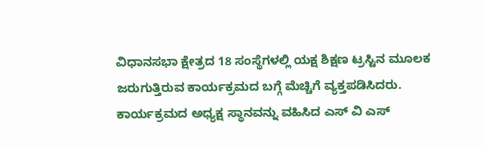ವಿಧಾನಸಭಾ ಕ್ಷೇತ್ರದ 18 ಸಂಸ್ಥೆಗಳಲ್ಲಿ ಯಕ್ಷ ಶಿಕ್ಷಣ ಟ್ರಸ್ಟಿನ ಮೂಲಕ ಜರುಗುತ್ತಿರುವ ಕಾರ್ಯಕ್ರಮದ ಬಗ್ಗೆ ಮೆಚ್ಚಿಗೆ ವ್ಯಕ್ತಪಡಿಸಿದರು.
ಕಾರ್ಯಕ್ರಮದ ಅಧ್ಯಕ್ಷ ಸ್ಥಾನವನ್ನು ವಹಿಸಿದ ಎಸ್ ವಿ ಎಸ್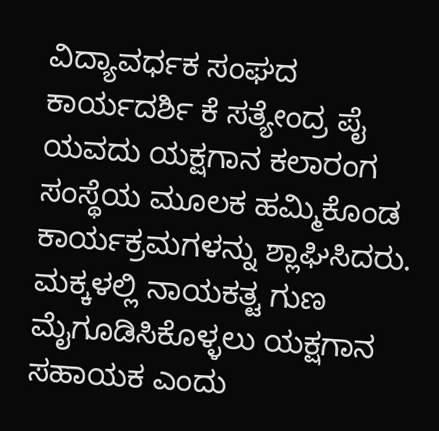ವಿದ್ಯಾವರ್ಧಕ ಸಂಘದ ಕಾರ್ಯದರ್ಶಿ ಕೆ ಸತ್ಯೇಂದ್ರ ಪೈ ಯವದು ಯಕ್ಷಗಾನ ಕಲಾರಂಗ ಸಂಸ್ಥೆಯ ಮೂಲಕ ಹಮ್ಮಿಕೊಂಡ ಕಾರ್ಯಕ್ರಮಗಳನ್ನು ಶ್ಲಾಘಿಸಿದರು. ಮಕ್ಕಳಲ್ಲಿ ನಾಯಕತ್ಟ ಗುಣ ಮೈಗೂಡಿಸಿಕೊಳ್ಳಲು ಯಕ್ಷಗಾನ ಸಹಾಯಕ ಎಂದು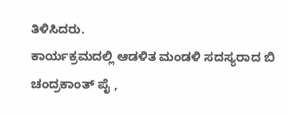ತಿಳಿಸಿದರು.
ಕಾರ್ಯಕ್ರಮದಲ್ಲಿ ಆಡಳಿತ ಮಂಡಳಿ ಸದಸ್ಯರಾದ ಬಿ ಚಂದ್ರಕಾಂತ್ ಪೈ ,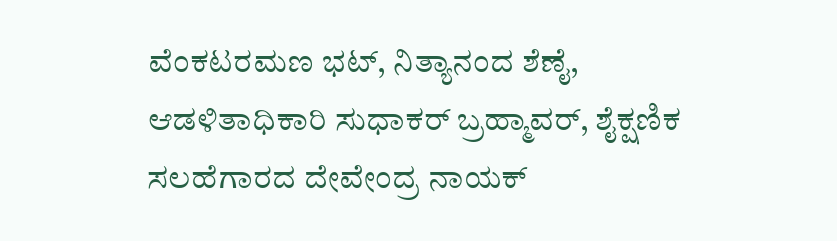ವೆಂಕಟರಮಣ ಭಟ್, ನಿತ್ಯಾನಂದ ಶೆಣೈ, ಆಡಳಿತಾಧಿಕಾರಿ ಸುಧಾಕರ್ ಬ್ರಹ್ಮಾವರ್, ಶೈಕ್ಷಣಿಕ ಸಲಹೆಗಾರದ ದೇವೇಂದ್ರ ನಾಯಕ್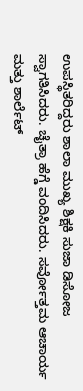ಉಪಸ್ಥಿತರಿದ್ದರು ಶಾಲಾ ಮುಖ್ಯ ಶಿಕ್ಷಕಿ ಸುಜಾ ಡಿಸೋಜ ಸ್ವಾಗತಿಸಿದರು. ಚೈತ್ರಾ ಹೆಗ್ಡೆ ವಂದಿಸಿದರು. ಸರ್ವೋತ್ತಮ ಆಚಾರ್ಯ ಮತ್ತು ಶಾರ್ಲೆಟ್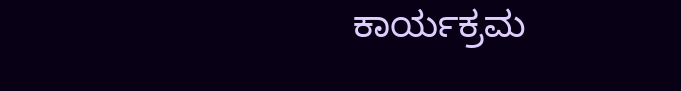ಕಾರ್ಯಕ್ರಮ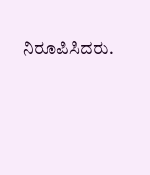ನಿರೂಪಿಸಿದರು.